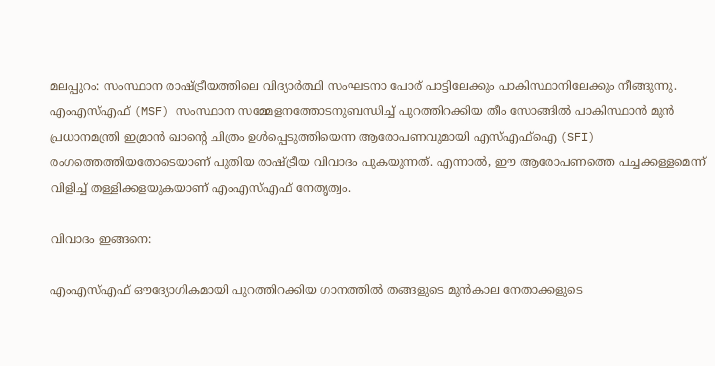മലപ്പുറം: സംസ്ഥാന രാഷ്ട്രീയത്തിലെ വിദ്യാര്‍ത്ഥി സംഘടനാ പോര് പാട്ടിലേക്കും പാകിസ്ഥാനിലേക്കും നീങ്ങുന്നു. എംഎസ്എഫ് (MSF) സംസ്ഥാന സമ്മേളനത്തോടനുബന്ധിച്ച് പുറത്തിറക്കിയ തീം സോങ്ങില്‍ പാകിസ്ഥാന്‍ മുന്‍ പ്രധാനമന്ത്രി ഇമ്രാന്‍ ഖാന്റെ ചിത്രം ഉള്‍പ്പെടുത്തിയെന്ന ആരോപണവുമായി എസ്എഫ്‌ഐ (SFI) രംഗത്തെത്തിയതോടെയാണ് പുതിയ രാഷ്ട്രീയ വിവാദം പുകയുന്നത്. എന്നാല്‍, ഈ ആരോപണത്തെ പച്ചക്കള്ളമെന്ന് വിളിച്ച് തള്ളിക്കളയുകയാണ് എംഎസ്എഫ് നേതൃത്വം.

വിവാദം ഇങ്ങനെ:

എംഎസ്എഫ് ഔദ്യോഗികമായി പുറത്തിറക്കിയ ഗാനത്തില്‍ തങ്ങളുടെ മുന്‍കാല നേതാക്കളുടെ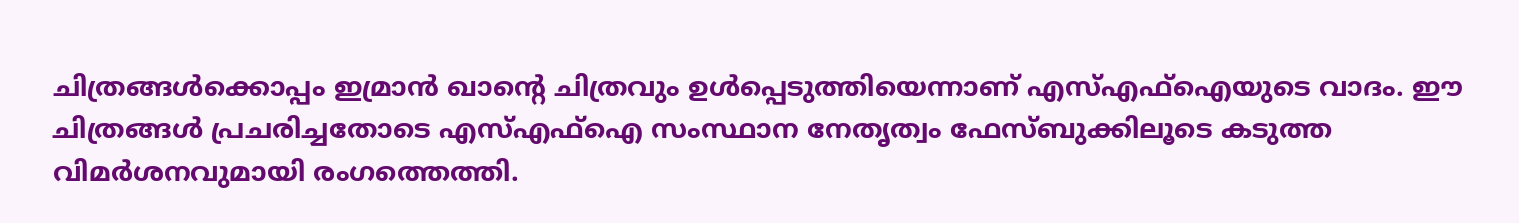ചിത്രങ്ങള്‍ക്കൊപ്പം ഇമ്രാന്‍ ഖാന്റെ ചിത്രവും ഉള്‍പ്പെടുത്തിയെന്നാണ് എസ്എഫ്‌ഐയുടെ വാദം. ഈ ചിത്രങ്ങള്‍ പ്രചരിച്ചതോടെ എസ്എഫ്‌ഐ സംസ്ഥാന നേതൃത്വം ഫേസ്ബുക്കിലൂടെ കടുത്ത വിമര്‍ശനവുമായി രംഗത്തെത്തി.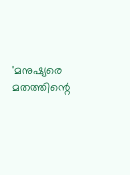'മനുഷ്യരെ മതത്തിന്റെ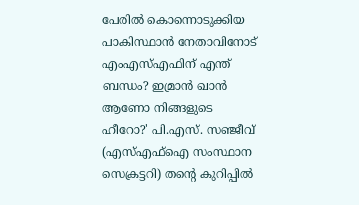പേരില്‍ കൊന്നൊടുക്കിയ പാകിസ്ഥാന്‍ നേതാവിനോട് എംഎസ്എഫിന് എന്ത് ബന്ധം? ഇമ്രാന്‍ ഖാന്‍ ആണോ നിങ്ങളുടെ ഹീറോ?' പി.എസ്. സഞ്ജീവ് (എസ്എഫ്‌ഐ സംസ്ഥാന സെക്രട്ടറി) തന്റെ കുറിപ്പില്‍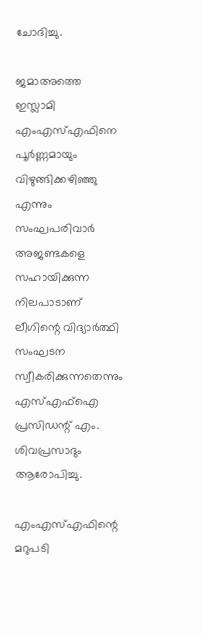ചോദിച്ചു.

ജമാഅത്തെ ഇസ്ലാമി എംഎസ്എഫിനെ പൂര്‍ണ്ണമായും വിഴുങ്ങിക്കഴിഞ്ഞു എന്നും സംഘപരിവാര്‍ അജണ്ടകളെ സഹായിക്കുന്ന നിലപാടാണ് ലീഗിന്റെ വിദ്യാര്‍ത്ഥി സംഘടന സ്വീകരിക്കുന്നതെന്നും എസ്എഫ്‌ഐ പ്രസിഡന്റ് എം. ശിവപ്രസാദും ആരോപിച്ചു.

എംഎസ്എഫിന്റെ മറുപടി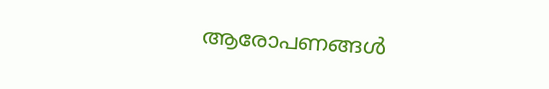ആരോപണങ്ങള്‍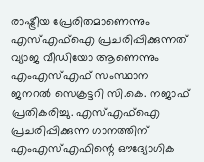രാഷ്ട്രീയ പ്രേരിതമാണെന്നും എസ്എഫ്‌ഐ പ്രചരിപ്പിക്കുന്നത് വ്യാജ വീഡിയോ ആണെന്നും എംഎസ്എഫ് സംസ്ഥാന ജനറല്‍ സെക്രട്ടറി സി.കെ. നജാഫ് പ്രതികരിച്ചു. എസ്എഫ്‌ഐ പ്രചരിപ്പിക്കുന്ന ഗാനത്തിന് എംഎസ്എഫിന്റെ ഔദ്യോഗിക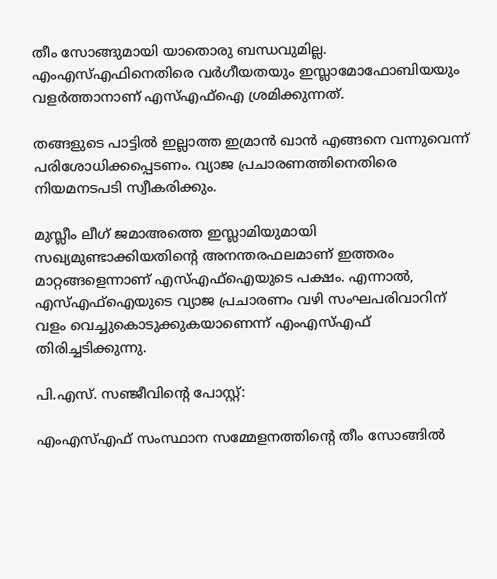തീം സോങ്ങുമായി യാതൊരു ബന്ധവുമില്ല. എംഎസ്എഫിനെതിരെ വര്‍ഗീയതയും ഇസ്ലാമോഫോബിയയും വളര്‍ത്താനാണ് എസ്എഫ്‌ഐ ശ്രമിക്കുന്നത്.

തങ്ങളുടെ പാട്ടില്‍ ഇല്ലാത്ത ഇമ്രാന്‍ ഖാന്‍ എങ്ങനെ വന്നുവെന്ന് പരിശോധിക്കപ്പെടണം. വ്യാജ പ്രചാരണത്തിനെതിരെ നിയമനടപടി സ്വീകരിക്കും.

മുസ്ലീം ലീഗ് ജമാഅത്തെ ഇസ്ലാമിയുമായി സഖ്യമുണ്ടാക്കിയതിന്റെ അനന്തരഫലമാണ് ഇത്തരം മാറ്റങ്ങളെന്നാണ് എസ്എഫ്‌ഐയുടെ പക്ഷം. എന്നാല്‍, എസ്എഫ്‌ഐയുടെ വ്യാജ പ്രചാരണം വഴി സംഘപരിവാറിന് വളം വെച്ചുകൊടുക്കുകയാണെന്ന് എംഎസ്എഫ് തിരിച്ചടിക്കുന്നു.

പി.എസ്. സഞ്ജീവിന്റെ പോസ്റ്റ്:

എംഎസ്എഫ് സംസ്ഥാന സമ്മേളനത്തിന്റെ തീം സോങ്ങില്‍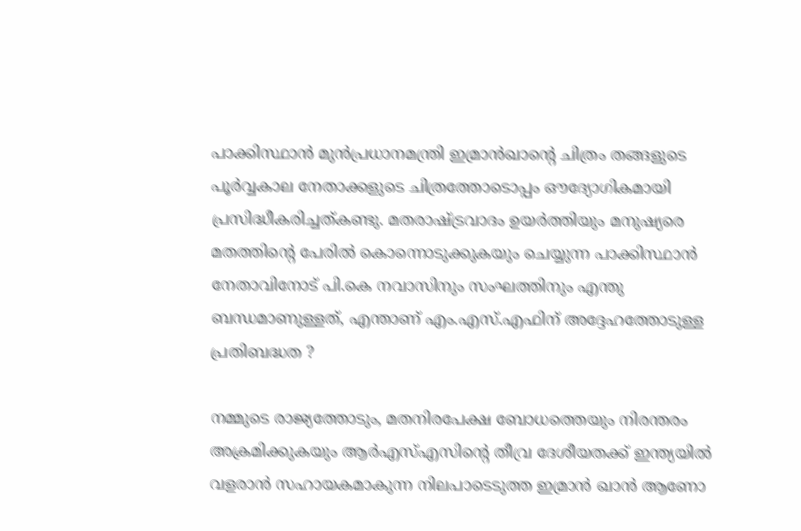പാക്കിസ്ഥാന്‍ മുന്‍പ്രധാനമന്ത്രി ഇമ്രാന്‍ഖാന്റെ ചിത്രം തങ്ങളുടെ പൂര്‍വ്വകാല നേതാക്കളുടെ ചിത്രത്തോടൊപ്പം ഔദ്യോഗികമായി പ്രസിദ്ധീകരിച്ചത്കണ്ടു. മതരാഷ്ട്രവാദം ഉയര്‍ത്തിയും മനുഷ്യരെ മതത്തിന്റെ പേരില്‍ കൊന്നൊടുക്കുകയും ചെയ്യുന്ന പാക്കിസ്ഥാന്‍ നേതാവിനോട് പി.കെ നവാസിനും സംഘത്തിനും എന്തു ബന്ധമാണുള്ളത്, എന്താണ് എം.എസ്.എഫിന് അദ്ദേഹത്തോടുള്ള പ്രതിബദ്ധത ?

നമ്മുടെ രാജ്യത്തോടും, മതനിരപേക്ഷ ബോധത്തെയും നിരന്തരം അക്രമിക്കുകയും ആര്‍എസ്എസിന്റെ തീവ്ര ദേശീയതക്ക് ഇന്ത്യയില്‍ വളരാന്‍ സഹായകമാകുന്ന നിലപാടെടുത്ത ഇമ്രാന്‍ ഖാന്‍ ആണോ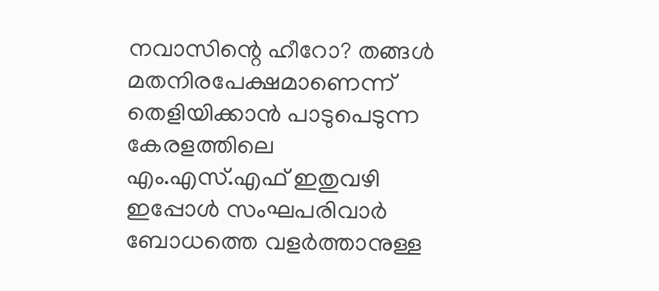നവാസിന്റെ ഹീറോ? തങ്ങള്‍ മതനിരപേക്ഷമാണെന്ന് തെളിയിക്കാന്‍ പാടുപെടുന്ന കേരളത്തിലെ എം.എസ്.എഫ് ഇതുവഴി ഇപ്പോള്‍ സംഘപരിവാര്‍ ബോധത്തെ വളര്‍ത്താനുള്ള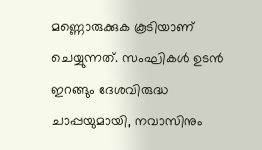മണ്ണൊരുക്കുക കൂടിയാണ് ചെയ്യുന്നത്. സംഘികള്‍ ഉടന്‍ ഇറങ്ങും ദേശവിരുദ്ധ ചാപ്പയുമായി, നവാസിനും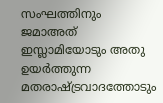സംഘത്തിനും ജമാഅത് ഇസ്ലാമിയോടും അതു ഉയര്‍ത്തുന്ന മതരാഷ്ട്രവാദത്തോടും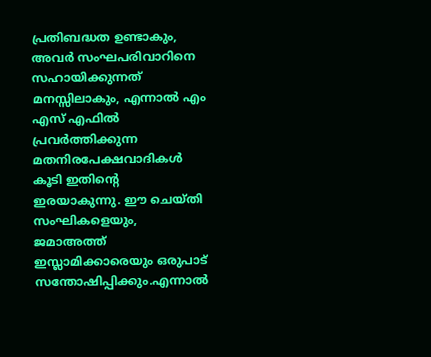പ്രതിബദ്ധത ഉണ്ടാകും, അവര്‍ സംഘപരിവാറിനെ സഹായിക്കുന്നത് മനസ്സിലാകും, എന്നാല്‍ എം എസ് എഫില്‍ പ്രവര്‍ത്തിക്കുന്ന മതനിരപേക്ഷവാദികള്‍ കൂടി ഇതിന്റെ ഇരയാകുന്നു. ഈ ചെയ്തി സംഘികളെയും, ജമാഅത്ത് ഇസ്ലാമിക്കാരെയും ഒരുപാട് സന്തോഷിപ്പിക്കും.എന്നാല്‍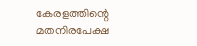കേരളത്തിന്റെ മതനിരപേക്ഷ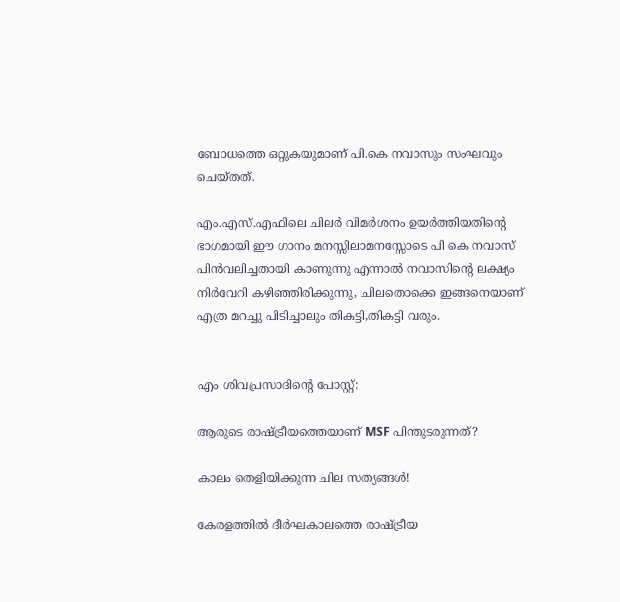ബോധത്തെ ഒറ്റുകയുമാണ് പി.കെ നവാസും സംഘവും ചെയ്തത്.

എം.എസ്.എഫിലെ ചിലര്‍ വിമര്‍ശനം ഉയര്‍ത്തിയതിന്റെ ഭാഗമായി ഈ ഗാനം മനസ്സിലാമനസ്സോടെ പി കെ നവാസ് പിന്‍വലിച്ചതായി കാണുന്നു എന്നാല്‍ നവാസിന്റെ ലക്ഷ്യം നിര്‍വേറി കഴിഞ്ഞിരിക്കുന്നു, ചിലതൊക്കെ ഇങ്ങനെയാണ് എത്ര മറച്ചു പിടിച്ചാലും തികട്ടി,തികട്ടി വരും.


എം ശിവപ്രസാദിന്റെ പോസ്റ്റ്:

ആരുടെ രാഷ്ട്രീയത്തെയാണ് MSF പിന്തുടരുന്നത്?

കാലം തെളിയിക്കുന്ന ചില സത്യങ്ങള്‍!

കേരളത്തില്‍ ദീര്‍ഘകാലത്തെ രാഷ്ട്രീയ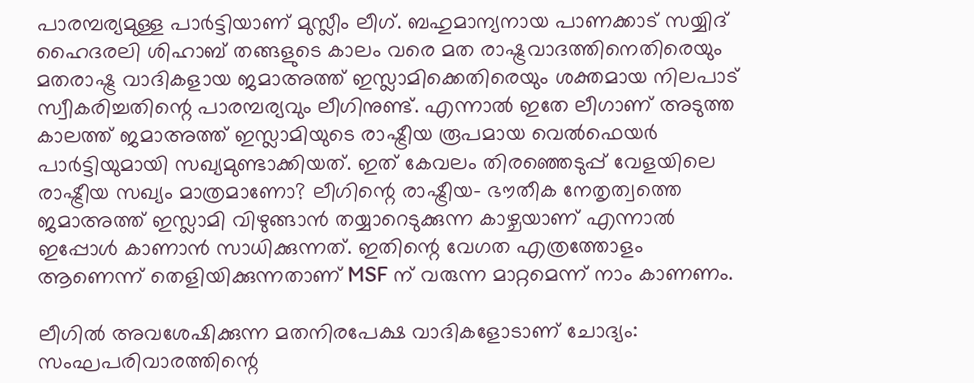പാരമ്പര്യമുള്ള പാര്‍ട്ടിയാണ് മുസ്ലീം ലീഗ്. ബഹുമാന്യനായ പാണക്കാട് സയ്യിദ് ഹൈദരലി ശിഹാബ് തങ്ങളുടെ കാലം വരെ മത രാഷ്ട്രവാദത്തിനെതിരെയും മതരാഷ്ട്ര വാദികളായ ജമാഅത്ത് ഇസ്ലാമിക്കെതിരെയും ശക്തമായ നിലപാട് സ്വീകരിച്ചതിന്റെ പാരമ്പര്യവും ലീഗിനുണ്ട്. എന്നാല്‍ ഇതേ ലീഗാണ് അടുത്ത കാലത്ത് ജമാഅത്ത് ഇസ്ലാമിയുടെ രാഷ്ട്രീയ രൂപമായ വെല്‍ഫെയര്‍ പാര്‍ട്ടിയുമായി സഖ്യമുണ്ടാക്കിയത്. ഇത് കേവലം തിരഞ്ഞെടുപ്പ് വേളയിലെ രാഷ്ട്രീയ സഖ്യം മാത്രമാണോ? ലീഗിന്റെ രാഷ്ട്രീയ- ഭൗതീക നേതൃത്വത്തെ ജമാഅത്ത് ഇസ്ലാമി വിഴുങ്ങാന്‍ തയ്യാറെടുക്കുന്ന കാഴ്ചയാണ് എന്നാല്‍ ഇപ്പോള്‍ കാണാന്‍ സാധിക്കുന്നത്. ഇതിന്റെ വേഗത എത്രത്തോളം ആണെന്ന് തെളിയിക്കുന്നതാണ് MSF ന് വരുന്ന മാറ്റമെന്ന് നാം കാണണം.

ലീഗില്‍ അവശേഷിക്കുന്ന മതനിരപേക്ഷ വാദികളോടാണ് ചോദ്യം: സംഘപരിവാരത്തിന്റെ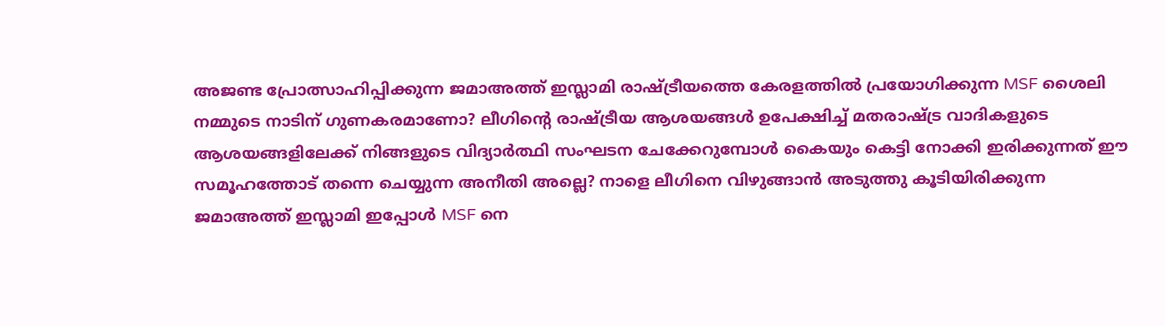അജണ്ട പ്രോത്സാഹിപ്പിക്കുന്ന ജമാഅത്ത് ഇസ്ലാമി രാഷ്ട്രീയത്തെ കേരളത്തില്‍ പ്രയോഗിക്കുന്ന MSF ശൈലി നമ്മുടെ നാടിന് ഗുണകരമാണോ? ലീഗിന്റെ രാഷ്ട്രീയ ആശയങ്ങള്‍ ഉപേക്ഷിച്ച് മതരാഷ്ട്ര വാദികളുടെ ആശയങ്ങളിലേക്ക് നിങ്ങളുടെ വിദ്യാര്‍ത്ഥി സംഘടന ചേക്കേറുമ്പോള്‍ കൈയും കെട്ടി നോക്കി ഇരിക്കുന്നത് ഈ സമൂഹത്തോട് തന്നെ ചെയ്യുന്ന അനീതി അല്ലെ? നാളെ ലീഗിനെ വിഴുങ്ങാന്‍ അടുത്തു കൂടിയിരിക്കുന്ന ജമാഅത്ത് ഇസ്ലാമി ഇപ്പോള്‍ MSF നെ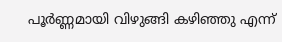പൂര്‍ണ്ണമായി വിഴുങ്ങി കഴിഞ്ഞു എന്ന്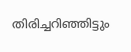തിരിച്ചറിഞ്ഞിട്ടും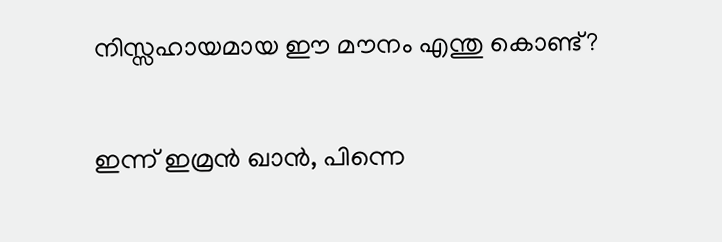നിസ്സഹായമായ ഈ മൗനം എന്തു കൊണ്ട്?

ഇന്ന് ഇമ്രന്‍ ഖാന്‍, പിന്നെ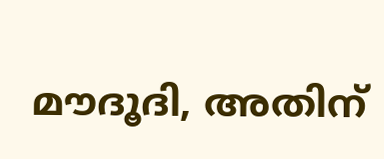മൗദൂദി, അതിന്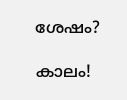ശേഷം?

കാലം!